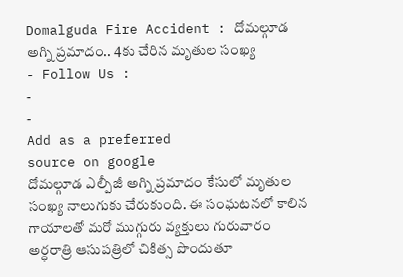Domalguda Fire Accident : దోమల్గూడ అగ్ని ప్రమాదం.. 4కు చేరిన మృతుల సంఖ్య
- Follow Us :
-
-
Add as a preferred
source on google
దోమల్గూడ ఎల్పీజీ అగ్ని ప్రమాదం కేసులో మృతుల సంఖ్య నాలుగుకు చేరుకుంది. ఈ సంఘటనలో కాలిన గాయాలతో మరో ముగ్గురు వ్యక్తులు గురువారం అర్ధరాత్రి ఆసుపత్రిలో చికిత్స పొందుతూ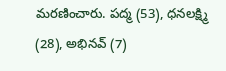మరణించారు. పద్మ (53), ధనలక్ష్మి (28), అభినవ్ (7)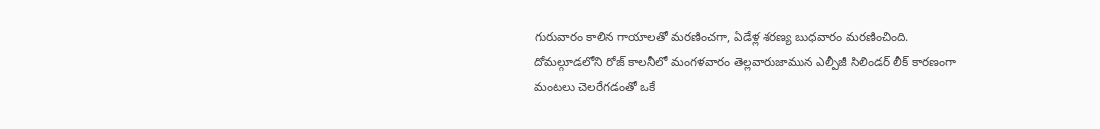గురువారం కాలిన గాయాలతో మరణించగా, ఏడేళ్ల శరణ్య బుధవారం మరణించింది. దోమల్గూడలోని రోజ్ కాలనీలో మంగళవారం తెల్లవారుజామున ఎల్పీజీ సిలిండర్ లీక్ కారణంగా మంటలు చెలరేగడంతో ఒకే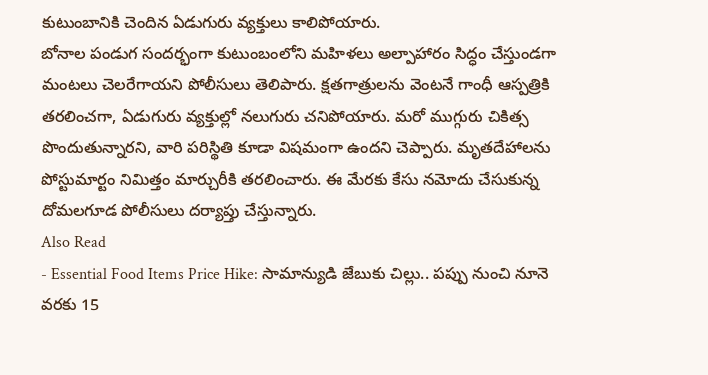కుటుంబానికి చెందిన ఏడుగురు వ్యక్తులు కాలిపోయారు.
బోనాల పండుగ సందర్భంగా కుటుంబంలోని మహిళలు అల్పాహారం సిద్ధం చేస్తుండగా మంటలు చెలరేగాయని పోలీసులు తెలిపారు. క్షతగాత్రులను వెంటనే గాంధీ ఆస్పత్రికి తరలించగా, ఏడుగురు వ్యక్తుల్లో నలుగురు చనిపోయారు. మరో ముగ్గురు చికిత్స పొందుతున్నారని, వారి పరిస్థితి కూడా విషమంగా ఉందని చెప్పారు. మృతదేహాలను పోస్టుమార్టం నిమిత్తం మార్చురీకి తరలించారు. ఈ మేరకు కేసు నమోదు చేసుకున్న దోమలగూడ పోలీసులు దర్యాప్తు చేస్తున్నారు.
Also Read
- Essential Food Items Price Hike: సామాన్యుడి జేబుకు చిల్లు.. పప్పు నుంచి నూనె వరకు 15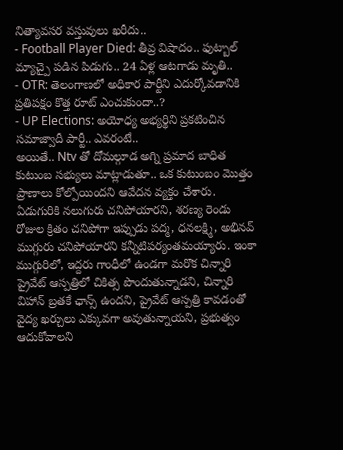నిత్యావసర వస్తువులు ఖరీదు..
- Football Player Died: తీవ్ర విషాదం.. ఫుట్బాల్ మ్యాచ్పై పడిన పిడుగు.. 24 ఏళ్ల ఆటగాడు మృతి..
- OTR: తెలంగాణలో అధికార పార్టీని ఎదుర్కోవడానికి ప్రతిపక్షం కొత్త రూట్ ఎంచుకుందా..?
- UP Elections: అయోధ్య అభ్యర్థిని ప్రకటించిన సమాజ్వాదీ పార్టీ.. ఎవరంటే..
అయితే.. Ntv తో దోమల్గూడ అగ్ని ప్రమాద బాధిత కుటుంబ సభ్యులు మాట్లాడుతూ.. ఒక కుటుంబం మొత్తం ప్రాణాలు కోల్పోయిందని ఆవేదన వ్యక్తం చేశారు. ఏడుగురికి నలుగురు చనిపోయారని, శరణ్య రెండు రోజుల క్రితం చనిపోగా ఇప్పుడు పద్మ, ధనలక్ష్మి, అభినవ్ ముగ్గురు చనిపోయారని కన్నీటిపర్యంతమయ్యారు. ఇంకా ముగ్గురిలో, ఇద్దరు గాంధీలో ఉండగా మరొక చిన్నారి ప్రైవేట్ ఆస్పత్రిలో చికిత్స పొందుతున్నాడని, చిన్నారి విహాన్ బ్రతకే ఛాన్స్ ఉందని, ప్రైవేట్ ఆస్పత్రి కావడంతో వైద్య ఖర్చులు ఎక్కువగా అవుతున్నాయని, ప్రభుత్వం ఆదుకోవాలని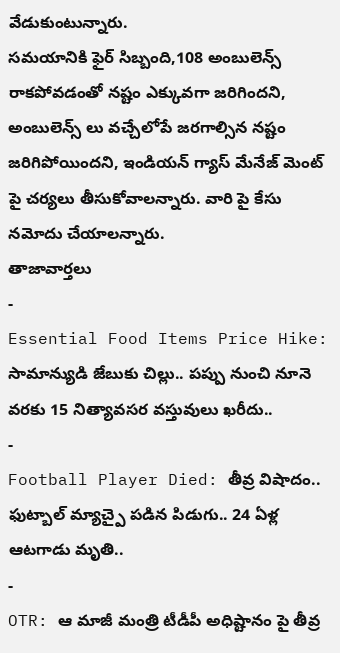వేడుకుంటున్నారు.
సమయానికి ఫైర్ సిబ్బంది,108 అంబులెన్స్ రాకపోవడంతో నష్టం ఎక్కువగా జరిగిందని, అంబులెన్స్ లు వచ్చేలోపే జరగాల్సిన నష్టం జరిగిపోయిందని, ఇండియన్ గ్యాస్ మేనేజ్ మెంట్ పై చర్యలు తీసుకోవాలన్నారు. వారి పై కేసు నమోదు చేయాలన్నారు.
తాజావార్తలు
-
Essential Food Items Price Hike: సామాన్యుడి జేబుకు చిల్లు.. పప్పు నుంచి నూనె వరకు 15 నిత్యావసర వస్తువులు ఖరీదు..
-
Football Player Died: తీవ్ర విషాదం.. ఫుట్బాల్ మ్యాచ్పై పడిన పిడుగు.. 24 ఏళ్ల ఆటగాడు మృతి..
-
OTR: ఆ మాజీ మంత్రి టీడీపీ అధిష్టానం పై తీవ్ర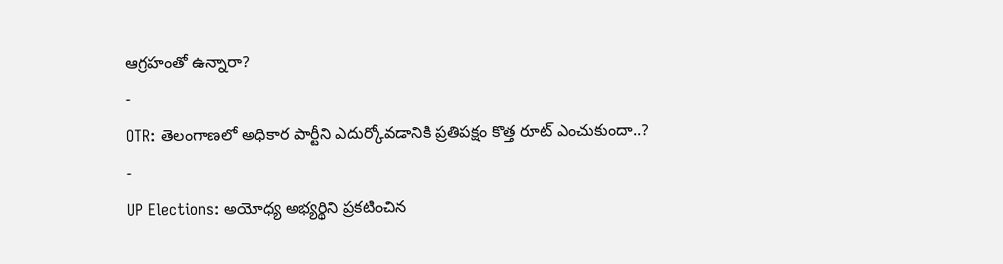ఆగ్రహంతో ఉన్నారా?
-
OTR: తెలంగాణలో అధికార పార్టీని ఎదుర్కోవడానికి ప్రతిపక్షం కొత్త రూట్ ఎంచుకుందా..?
-
UP Elections: అయోధ్య అభ్యర్థిని ప్రకటించిన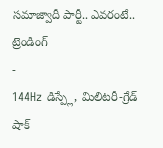సమాజ్వాదీ పార్టీ.. ఎవరంటే..
ట్రెండింగ్
-
144Hz డిస్ప్లే, మిలిటరీ-గ్రేడ్ షాక్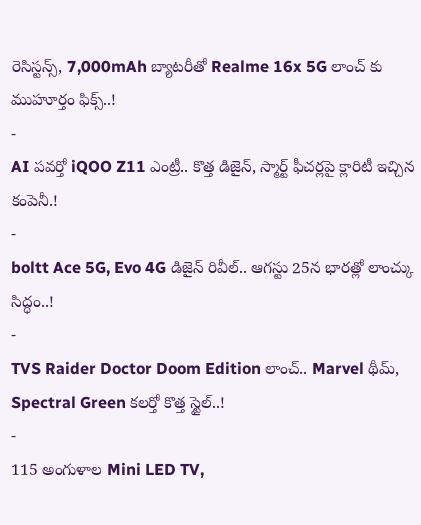రెసిస్టన్స్, 7,000mAh బ్యాటరీతో Realme 16x 5G లాంచ్ కు ముహూర్తం ఫిక్స్..!
-
AI పవర్తో iQOO Z11 ఎంట్రీ.. కొత్త డిజైన్, స్మార్ట్ ఫీచర్లపై క్లారిటీ ఇచ్చిన కంపెనీ.!
-
boltt Ace 5G, Evo 4G డిజైన్ రివీల్.. ఆగస్టు 25న భారత్లో లాంచ్కు సిద్ధం..!
-
TVS Raider Doctor Doom Edition లాంచ్.. Marvel థీమ్, Spectral Green కలర్తో కొత్త స్టైల్..!
-
115 అంగుళాల Mini LED TV,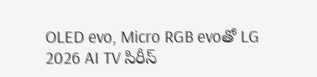OLED evo, Micro RGB evoతో LG 2026 AI TV సిరీస్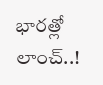భారత్లో లాంచ్..!